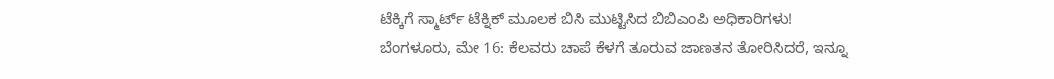ಟೆಕ್ಕಿಗೆ ಸ್ಮಾರ್ಟ್ ಟೆಕ್ನಿಕ್ ಮೂಲಕ ಬಿಸಿ ಮುಟ್ಟಿಸಿದ ಬಿಬಿಎಂಪಿ ಅಧಿಕಾರಿಗಳು!
ಬೆಂಗಳೂರು, ಮೇ 16: ಕೆಲವರು ಚಾಪೆ ಕೆಳಗೆ ತೂರುವ ಜಾಣತನ ತೋರಿಸಿದರೆ, ಇನ್ನೂ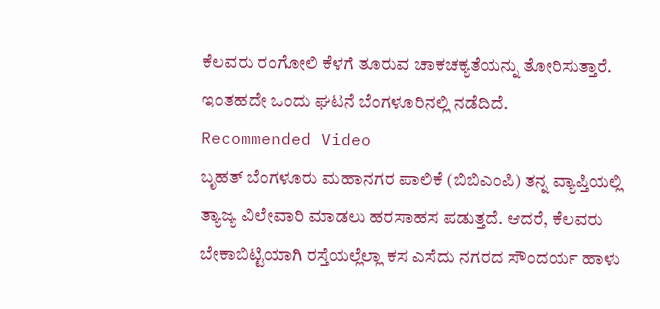ಕೆಲವರು ರಂಗೋಲಿ ಕೆಳಗೆ ತೂರುವ ಚಾಕಚಕ್ಯತೆಯನ್ನು ತೋರಿಸುತ್ತಾರೆ. ಇಂತಹದೇ ಒಂದು ಘಟನೆ ಬೆಂಗಳೂರಿನಲ್ಲಿ ನಡೆದಿದೆ.
Recommended Video
ಬೃಹತ್ ಬೆಂಗಳೂರು ಮಹಾನಗರ ಪಾಲಿಕೆ (ಬಿಬಿಎಂಪಿ) ತನ್ನ ವ್ಯಾಪ್ತಿಯಲ್ಲಿ ತ್ಯಾಜ್ಯ ವಿಲೇವಾರಿ ಮಾಡಲು ಹರಸಾಹಸ ಪಡುತ್ತದೆ. ಆದರೆ, ಕೆಲವರು ಬೇಕಾಬಿಟ್ಟಿಯಾಗಿ ರಸ್ತೆಯಲ್ಲೆಲ್ಲಾ ಕಸ ಎಸೆದು ನಗರದ ಸೌಂದರ್ಯ ಹಾಳು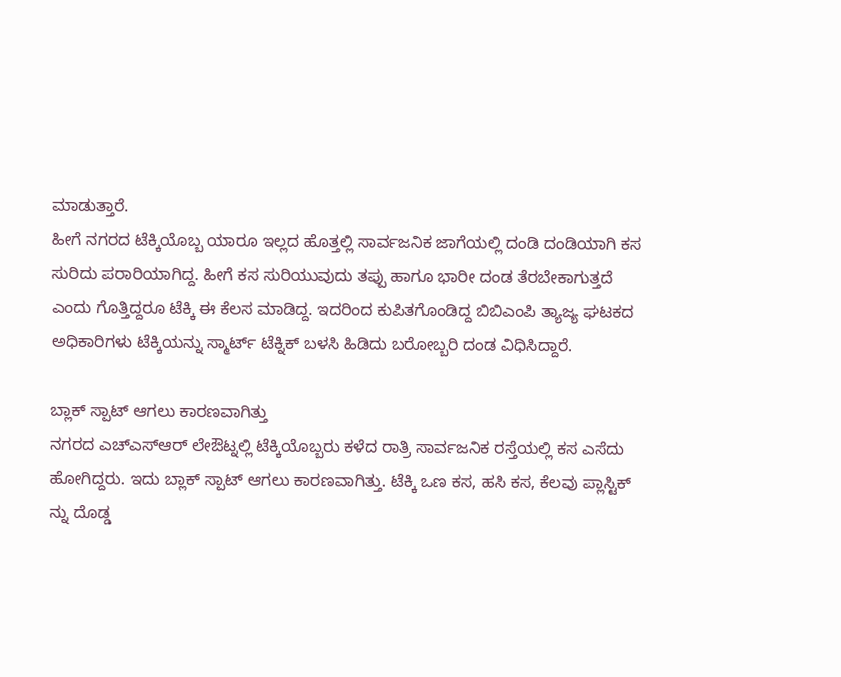ಮಾಡುತ್ತಾರೆ.
ಹೀಗೆ ನಗರದ ಟೆಕ್ಕಿಯೊಬ್ಬ ಯಾರೂ ಇಲ್ಲದ ಹೊತ್ತಲ್ಲಿ ಸಾರ್ವಜನಿಕ ಜಾಗೆಯಲ್ಲಿ ದಂಡಿ ದಂಡಿಯಾಗಿ ಕಸ ಸುರಿದು ಪರಾರಿಯಾಗಿದ್ದ. ಹೀಗೆ ಕಸ ಸುರಿಯುವುದು ತಪ್ಪು ಹಾಗೂ ಭಾರೀ ದಂಡ ತೆರಬೇಕಾಗುತ್ತದೆ ಎಂದು ಗೊತ್ತಿದ್ದರೂ ಟೆಕ್ಕಿ ಈ ಕೆಲಸ ಮಾಡಿದ್ದ. ಇದರಿಂದ ಕುಪಿತಗೊಂಡಿದ್ದ ಬಿಬಿಎಂಪಿ ತ್ಯಾಜ್ಯ ಘಟಕದ ಅಧಿಕಾರಿಗಳು ಟೆಕ್ಕಿಯನ್ನು ಸ್ಮಾರ್ಟ್ ಟೆಕ್ನಿಕ್ ಬಳಸಿ ಹಿಡಿದು ಬರೋಬ್ಬರಿ ದಂಡ ವಿಧಿಸಿದ್ದಾರೆ.

ಬ್ಲಾಕ್ ಸ್ಪಾಟ್ ಆಗಲು ಕಾರಣವಾಗಿತ್ತು
ನಗರದ ಎಚ್ಎಸ್ಆರ್ ಲೇಔಟ್ನಲ್ಲಿ ಟೆಕ್ಕಿಯೊಬ್ಬರು ಕಳೆದ ರಾತ್ರಿ ಸಾರ್ವಜನಿಕ ರಸ್ತೆಯಲ್ಲಿ ಕಸ ಎಸೆದು ಹೋಗಿದ್ದರು. ಇದು ಬ್ಲಾಕ್ ಸ್ಪಾಟ್ ಆಗಲು ಕಾರಣವಾಗಿತ್ತು. ಟೆಕ್ಕಿ ಒಣ ಕಸ, ಹಸಿ ಕಸ, ಕೆಲವು ಪ್ಲಾಸ್ಟಿಕ್ ನ್ನು ದೊಡ್ಡ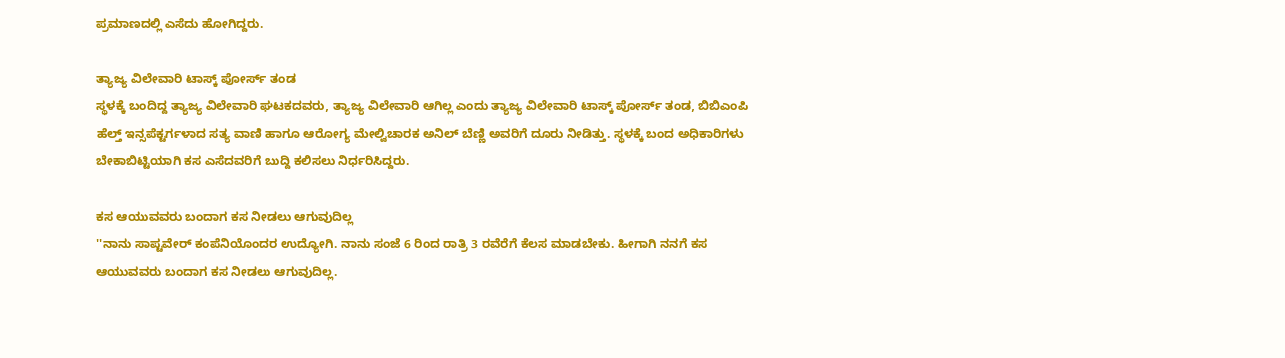ಪ್ರಮಾಣದಲ್ಲಿ ಎಸೆದು ಹೋಗಿದ್ದರು.

ತ್ಯಾಜ್ಯ ವಿಲೇವಾರಿ ಟಾಸ್ಕ್ ಪೋರ್ಸ್ ತಂಡ
ಸ್ಥಳಕ್ಕೆ ಬಂದಿದ್ದ ತ್ಯಾಜ್ಯ ವಿಲೇವಾರಿ ಘಟಕದವರು, ತ್ಯಾಜ್ಯ ವಿಲೇವಾರಿ ಆಗಿಲ್ಲ ಎಂದು ತ್ಯಾಜ್ಯ ವಿಲೇವಾರಿ ಟಾಸ್ಕ್ ಪೋರ್ಸ್ ತಂಡ, ಬಿಬಿಎಂಪಿ ಹೆಲ್ತ್ ಇನ್ಸಪೆಕ್ಟರ್ಗಳಾದ ಸತ್ಯ ವಾಣಿ ಹಾಗೂ ಆರೋಗ್ಯ ಮೇಲ್ವಿಚಾರಕ ಅನಿಲ್ ಬೆಣ್ಣಿ ಅವರಿಗೆ ದೂರು ನೀಡಿತ್ತು. ಸ್ಥಳಕ್ಕೆ ಬಂದ ಅಧಿಕಾರಿಗಳು ಬೇಕಾಬಿಟ್ಟಿಯಾಗಿ ಕಸ ಎಸೆದವರಿಗೆ ಬುದ್ದಿ ಕಲಿಸಲು ನಿರ್ಧರಿಸಿದ್ದರು.

ಕಸ ಆಯುವವರು ಬಂದಾಗ ಕಸ ನೀಡಲು ಆಗುವುದಿಲ್ಲ
''ನಾನು ಸಾಪ್ಟವೇರ್ ಕಂಪೆನಿಯೊಂದರ ಉದ್ಯೋಗಿ. ನಾನು ಸಂಜೆ 6 ರಿಂದ ರಾತ್ರಿ 3 ರವೆರೆಗೆ ಕೆಲಸ ಮಾಡಬೇಕು. ಹೀಗಾಗಿ ನನಗೆ ಕಸ ಆಯುವವರು ಬಂದಾಗ ಕಸ ನೀಡಲು ಆಗುವುದಿಲ್ಲ.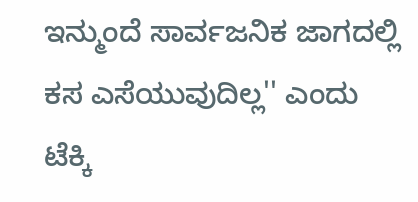ಇನ್ಮುಂದೆ ಸಾರ್ವಜನಿಕ ಜಾಗದಲ್ಲಿ ಕಸ ಎಸೆಯುವುದಿಲ್ಲ'' ಎಂದು ಟೆಕ್ಕಿ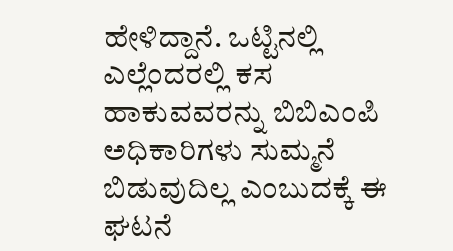ಹೇಳಿದ್ದಾನೆ. ಒಟ್ಟಿನಲ್ಲಿ ಎಲ್ಲೆಂದರಲ್ಲಿ ಕಸ ಹಾಕುವವರನ್ನು ಬಿಬಿಎಂಪಿ ಅಧಿಕಾರಿಗಳು ಸುಮ್ಮನೆ ಬಿಡುವುದಿಲ್ಲ ಎಂಬುದಕ್ಕೆ ಈ ಘಟನೆ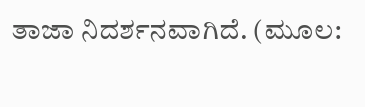ತಾಜಾ ನಿದರ್ಶನವಾಗಿದೆ. (ಮೂಲ: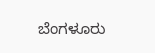ಬೆಂಗಳೂರು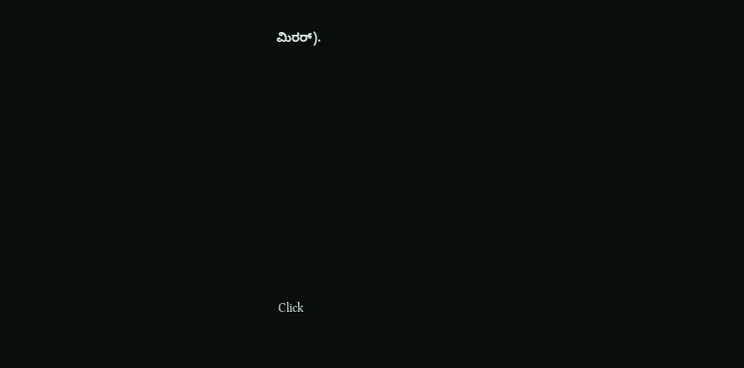ಮಿರರ್).












Click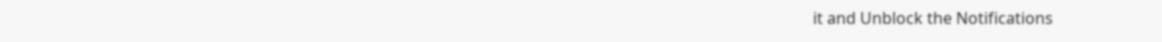it and Unblock the Notifications